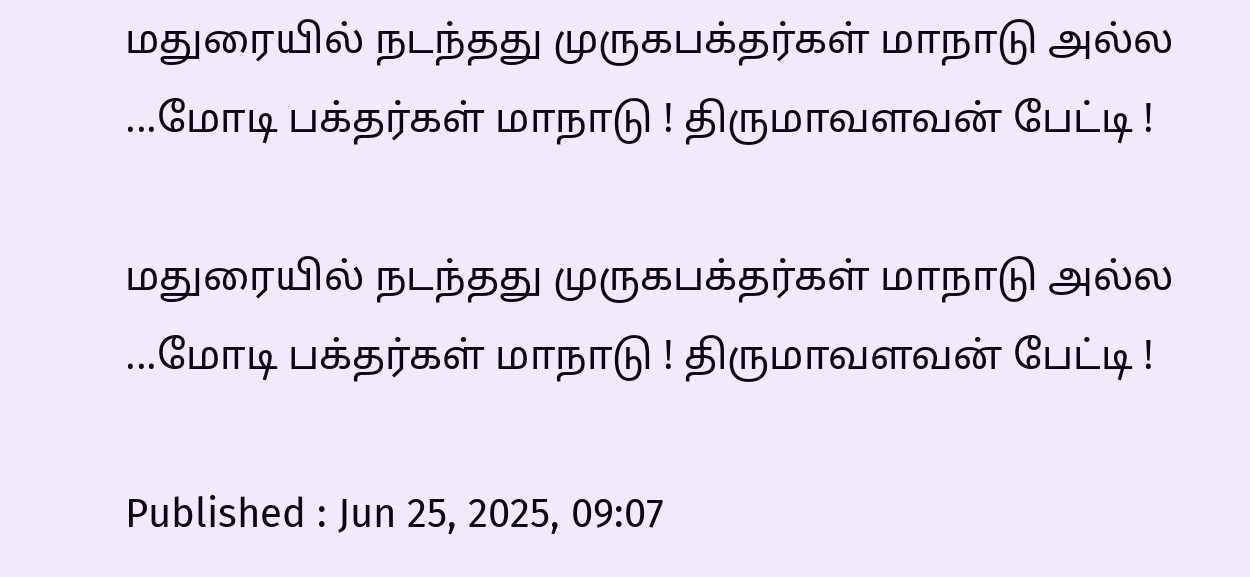மதுரையில் நடந்தது முருகபக்தர்கள் மாநாடு அல்ல ...மோடி பக்தர்கள் மாநாடு ! திருமாவளவன் பேட்டி !

மதுரையில் நடந்தது முருகபக்தர்கள் மாநாடு அல்ல ...மோடி பக்தர்கள் மாநாடு ! திருமாவளவன் பேட்டி !

Published : Jun 25, 2025, 09:07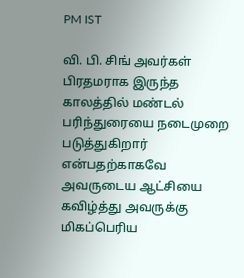PM IST

வி. பி. சிங் அவர்கள் பிரதமராக இருந்த காலத்தில் மண்டல் பரிந்துரையை நடைமுறை படுத்துகிறார் என்பதற்காகவே அவருடைய ஆட்சியை கவிழ்த்து அவருக்கு மிகப்பெரிய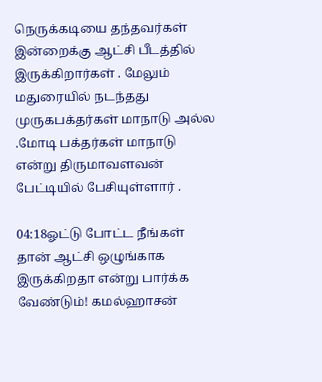நெருக்கடியை தந்தவர்கள் இன்றைக்கு ஆட்சி பீடத்தில் இருக்கிறார்கள் . மேலும் மதுரையில் நடந்தது முருகபக்தர்கள் மாநாடு அல்ல .மோடி பக்தர்கள் மாநாடு என்று திருமாவளவன் பேட்டியில் பேசியுள்ளார் .

04:18ஓட்டு போட்ட நீங்கள் தான் ஆட்சி ஒழுங்காக இருக்கிறதா என்று பார்க்க வேண்டும்! கமல்ஹாசன்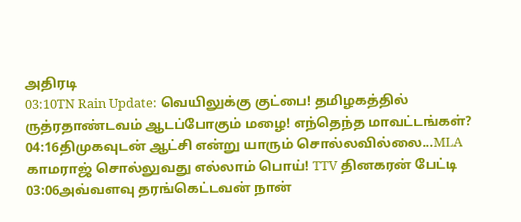அதிரடி
03:10TN Rain Update: வெயிலுக்கு குட்பை! தமிழகத்தில் ருத்ரதாண்டவம் ஆடப்போகும் மழை! எந்தெந்த மாவட்டங்கள்?
04:16திமுகவுடன் ஆட்சி என்று யாரும் சொல்லவில்லை...MLA காமராஜ் சொல்லுவது எல்லாம் பொய்! TTV தினகரன் பேட்டி
03:06அவ்வளவு தரங்கெட்டவன் நான்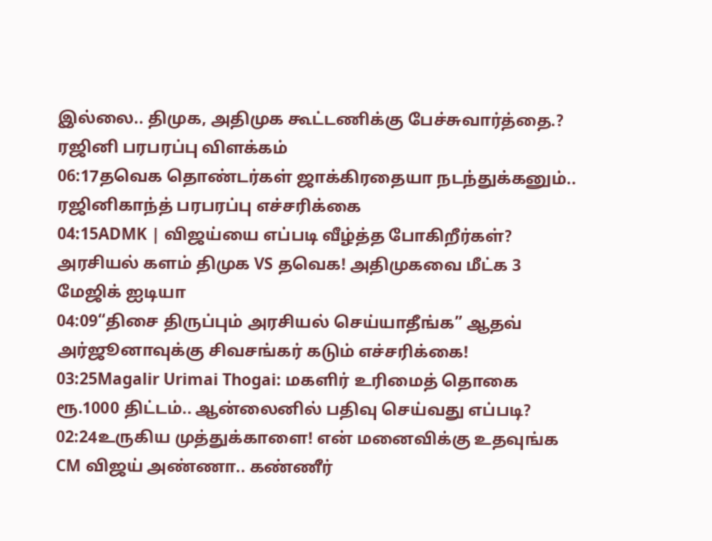இல்லை.. திமுக, அதிமுக கூட்டணிக்கு பேச்சுவார்த்தை.? ரஜினி பரபரப்பு விளக்கம்
06:17தவெக தொண்டர்கள் ஜாக்கிரதையா நடந்துக்கனும்.. ரஜினிகாந்த் பரபரப்பு எச்சரிக்கை
04:15ADMK | விஜய்யை எப்படி வீழ்த்த போகிறீர்கள்? அரசியல் களம் திமுக VS தவெக! அதிமுகவை மீட்க 3 மேஜிக் ஐடியா
04:09“திசை திருப்பும் அரசியல் செய்யாதீங்க” ஆதவ் அர்ஜூனாவுக்கு சிவசங்கர் கடும் எச்சரிக்கை!
03:25Magalir Urimai Thogai: மகளிர் உரிமைத் தொகை ரூ.1000 திட்டம்.. ஆன்லைனில் பதிவு செய்வது எப்படி?
02:24உருகிய முத்துக்காளை! என் மனைவிக்கு உதவுங்க CM விஜய் அண்ணா.. கண்ணீர்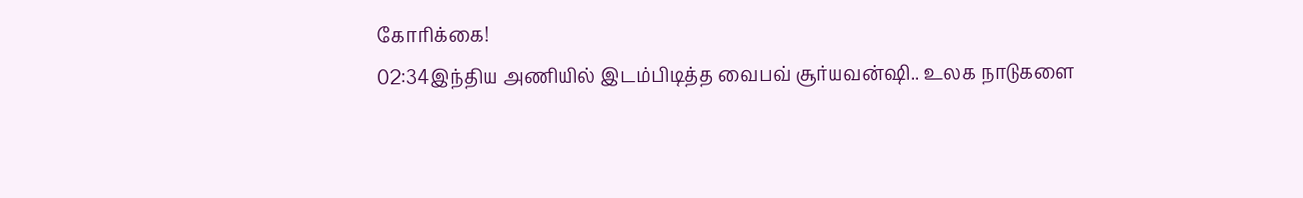கோரிக்கை!
02:34இந்திய அணியில் இடம்பிடித்த வைபவ் சூர்யவன்ஷி.. உலக நாடுகளை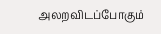அலறவிடப்போகும்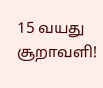15 வயது சூறாவளி!